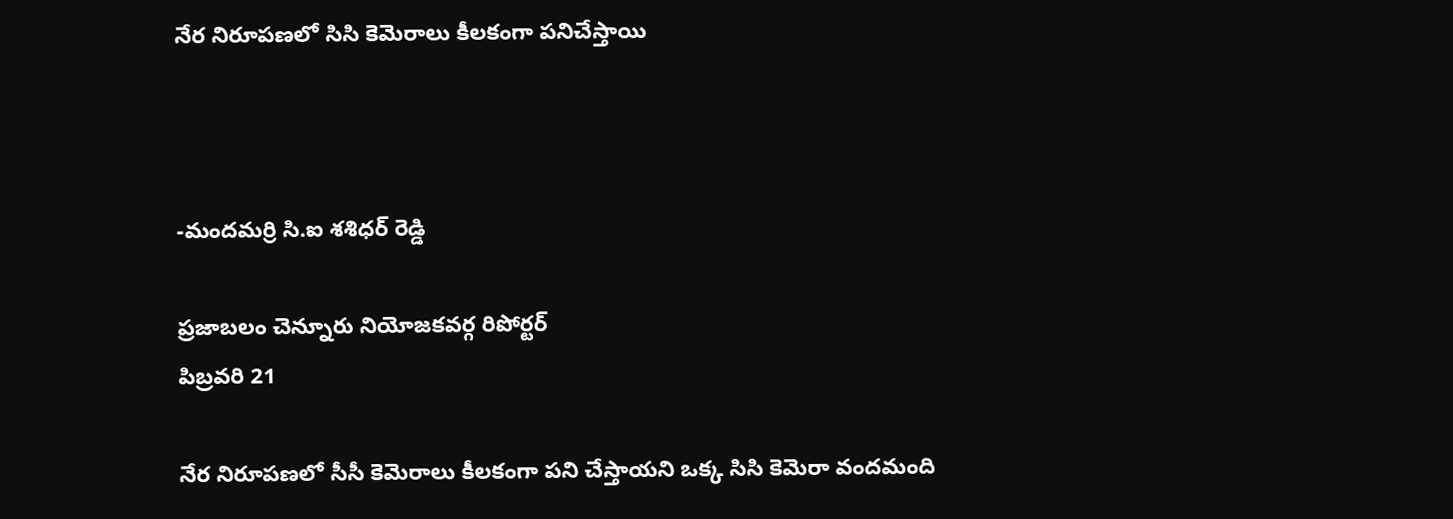నేర నిరూపణలో సిసి కెమెరాలు కీలకంగా పనిచేస్తాయి



-మందమర్రి సి.ఐ శశిధర్ రెడ్డి

ప్రజాబలం చెన్నూరు నియోజకవర్గ రిపోర్టర్
పిబ్రవరి 21

నేర నిరూపణలో సీసీ కెమెరాలు కీలకంగా పని చేస్తాయని ఒక్క సిసి కెమెరా వందమంది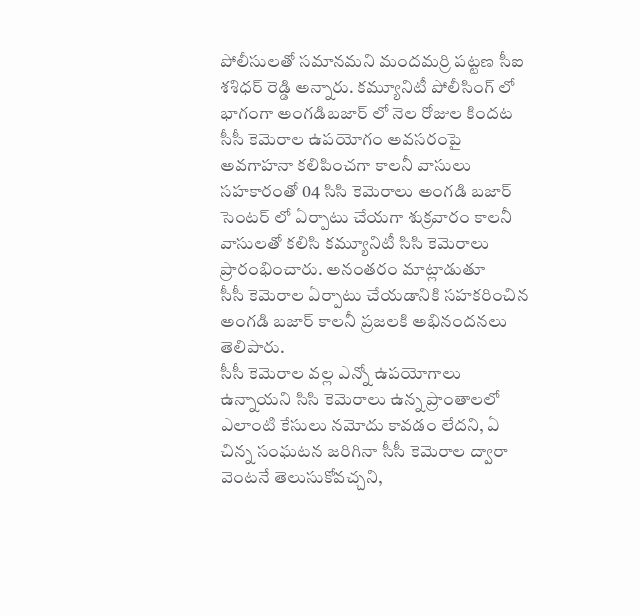పోలీసులతో సమానమని మందమర్రి పట్టణ సీఐ శశిధర్ రెడ్డి అన్నారు. కమ్యూనిటీ పోలీసింగ్ లో భాగంగా అంగడిబజార్ లో నెల రోజుల కిందట సీసీ కెమెరాల ఉపయోగం అవసరంపై అవగాహనా కలిపించగా కాలనీ వాసులు సహకారంతో 04 సిసి కెమెరాలు అంగడి బజార్ సెంటర్ లో ఏర్పాటు చేయగా శుక్రవారం కాలనీ వాసులతో కలిసి కమ్యూనిటీ సిసి కెమెరాలు ప్రారంభించారు. అనంతరం మాట్లాడుతూ
సీసీ కెమెరాల ఏర్పాటు చేయడానికి సహకరించిన అంగడి బజార్ కాలనీ ప్రజలకి అభినందనలు తెలిపారు.
సీసీ కెమెరాల వల్ల ఎన్నో ఉపయోగాలు ఉన్నాయని సిసి కెమెరాలు ఉన్న ప్రాంతాలలో ఎలాంటి కేసులు నమోదు కావడం లేదని, ఏ చిన్న సంఘటన జరిగినా సీసీ కెమెరాల ద్వారా వెంటనే తెలుసుకోవచ్చని,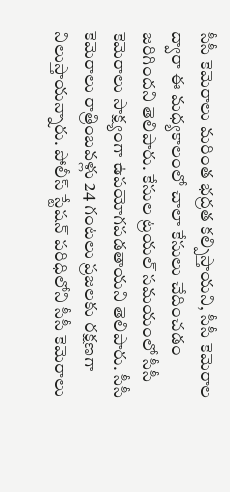సీసీ కెమెరాలు మరింత భద్రత కల్పిస్తాయని, సీసీ కెమెరాల ద్వారా ఈ మధ్యకాలంలో చాలా కేసులు చేదించడం జరిగిందని తెలిపారు. కేసుల ట్రయల్ సమయంలో సీసీ కెమెరాలు సాక్ష్యంగా ఉపయోగపడతాయని తెలిపారు. సీసీ కెమెరాలు రాత్రింబవళ్లు 24 గంటలు ప్రజలకు రక్షణగా నిలుస్తాయన్నారు. పోలీస్ స్టేషన్ పరిధిలోని సీసీ కెమెరాలు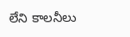లేని కాలనీలు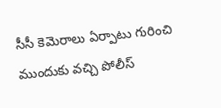సీసీ కెమెరాలు ఏర్పాటు గురించి ముందుకు వచ్చి పోలీస్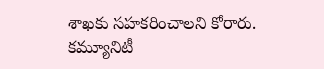శాఖకు సహకరించాలని కోరారు. కమ్యూనిటీ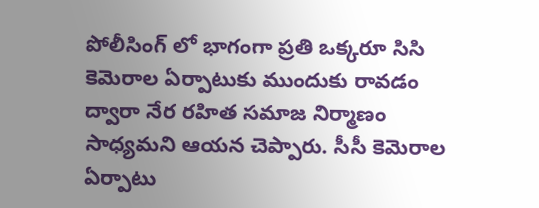పోలీసింగ్ లో భాగంగా ప్రతి ఒక్కరూ సిసి కెమెరాల ఏర్పాటుకు ముందుకు రావడం ద్వారా నేర రహిత సమాజ నిర్మాణం సాధ్యమని ఆయన చెప్పారు. సీసీ కెమెరాల ఏర్పాటు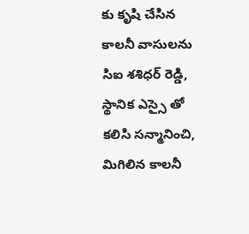కు కృషి చేసిన కాలనీ వాసులను సిఐ శశిధర్ రెడ్డి, స్థానిక ఎస్సై తో కలిసి సన్మానించి, మిగిలిన కాలనీ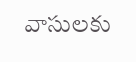వాసులకు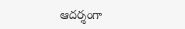ఆదర్శంగా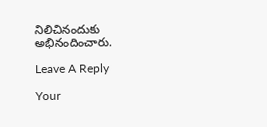నిలిచినందుకు అభినందించారు.

Leave A Reply

Your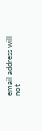email address will not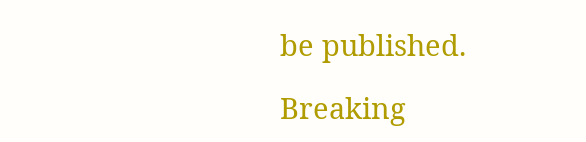be published.

Breaking